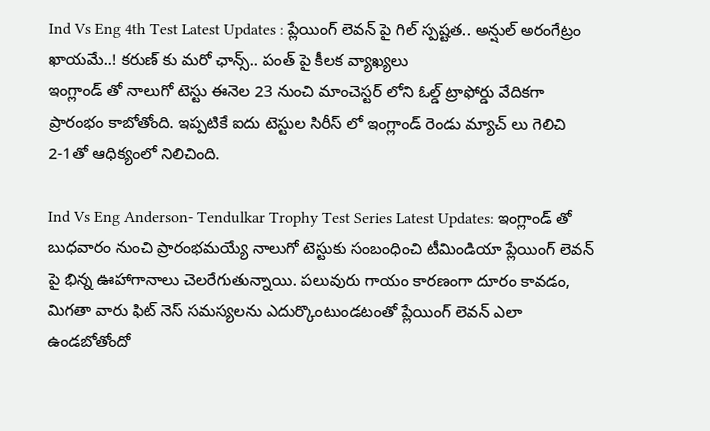Ind Vs Eng 4th Test Latest Updates : ప్లేయింగ్ లెవన్ పై గిల్ స్పష్టత.. అన్షుల్ అరంగేట్రం ఖాయమే..! కరుణ్ కు మరో ఛాన్స్.. పంత్ పై కీలక వ్యాఖ్యలు
ఇంగ్లాండ్ తో నాలుగో టెస్టు ఈనెల 23 నుంచి మాంచెస్టర్ లోని ఓల్డ్ ట్రాఫోర్డు వేదికగా ప్రారంభం కాబోతోంది. ఇప్పటికే ఐదు టెస్టుల సిరీస్ లో ఇంగ్లాండ్ రెండు మ్యాచ్ లు గెలిచి 2-1తో ఆధిక్యంలో నిలిచింది.

Ind Vs Eng Anderson- Tendulkar Trophy Test Series Latest Updates: ఇంగ్లాండ్ తో బుధవారం నుంచి ప్రారంభమయ్యే నాలుగో టెస్టుకు సంబంధించి టీమిండియా ప్లేయింగ్ లెవన్ పై భిన్న ఊహాగానాలు చెలరేగుతున్నాయి. పలువురు గాయం కారణంగా దూరం కావడం, మిగతా వారు ఫిట్ నెస్ సమస్యలను ఎదుర్కొంటుండటంతో ప్లేయింగ్ లెవన్ ఎలా ఉండబోతోందో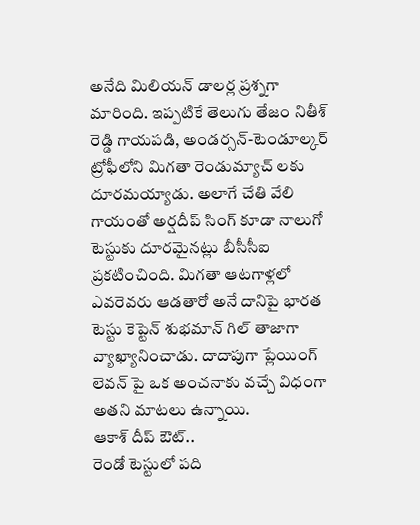అనేది మిలియన్ డాలర్ల ప్రశ్నగా మారింది. ఇప్పటికే తెలుగు తేజం నితీశ్ రెడ్డి గాయపడి, అండర్సన్-టెండూల్కర్ ట్రోఫీలోని మిగతా రెండుమ్యాచ్ లకు దూరమయ్యాడు. అలాగే చేతి వేలి గాయంతో అర్షదీప్ సింగ్ కూడా నాలుగో టెస్టుకు దూరమైనట్లు బీసీసీఐ ప్రకటించింది. మిగతా ఆటగాళ్లలో ఎవరెవరు ఆడతారో అనే దానిపై భారత టెస్టు కెప్టెన్ శుభమాన్ గిల్ తాజాగా వ్యాఖ్యానించాడు. దాదాపుగా ప్లేయింగ్ లెవన్ పై ఒక అంచనాకు వచ్చే విధంగా అతని మాటలు ఉన్నాయి.
ఆకాశ్ దీప్ ఔట్..
రెండో టెస్టులో పది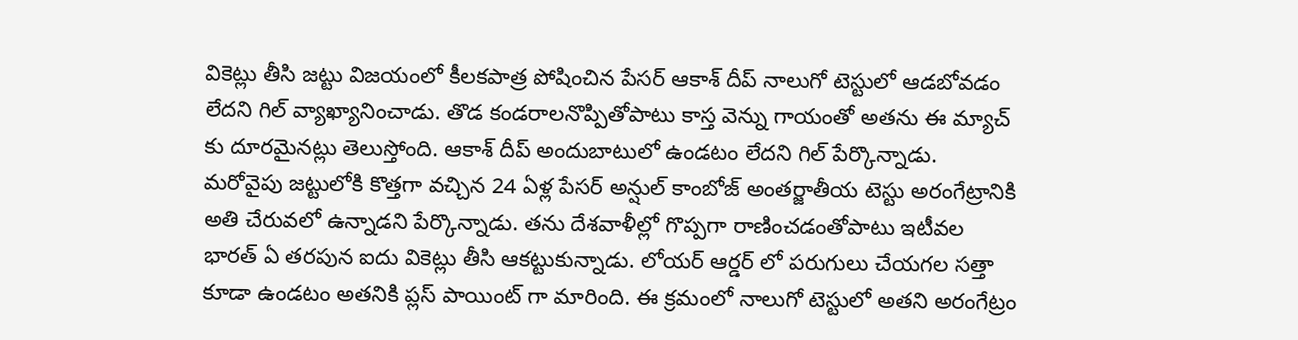వికెట్లు తీసి జట్టు విజయంలో కీలకపాత్ర పోషించిన పేసర్ ఆకాశ్ దీప్ నాలుగో టెస్టులో ఆడబోవడం లేదని గిల్ వ్యాఖ్యానించాడు. తొడ కండరాలనొప్పితోపాటు కాస్త వెన్ను గాయంతో అతను ఈ మ్యాచ్ కు దూరమైనట్లు తెలుస్తోంది. ఆకాశ్ దీప్ అందుబాటులో ఉండటం లేదని గిల్ పేర్కొన్నాడు. మరోవైపు జట్టులోకి కొత్తగా వచ్చిన 24 ఏళ్ల పేసర్ అన్షుల్ కాంబోజ్ అంతర్జాతీయ టెస్టు అరంగేట్రానికి అతి చేరువలో ఉన్నాడని పేర్కొన్నాడు. తను దేశవాళీల్లో గొప్పగా రాణించడంతోపాటు ఇటీవల భారత్ ఏ తరపున ఐదు వికెట్లు తీసి ఆకట్టుకున్నాడు. లోయర్ ఆర్డర్ లో పరుగులు చేయగల సత్తా కూడా ఉండటం అతనికి ప్లస్ పాయింట్ గా మారింది. ఈ క్రమంలో నాలుగో టెస్టులో అతని అరంగేట్రం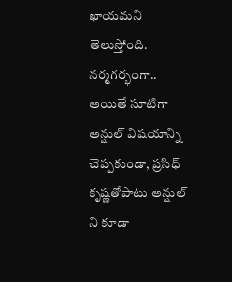ఖాయమని తెలుస్తోంది.
నర్మగర్భంగా..
అయితే సూటిగా అన్షుల్ విషయాన్ని చెప్పకుండా, ప్రసిధ్ కృష్ణతోపాటు అన్షుల్ ని కూడా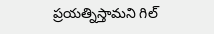ప్రయత్నిస్తామని గిల్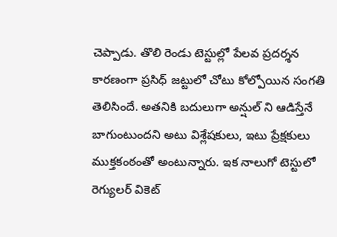చెప్పాడు. తొలి రెండు టెస్టుల్లో పేలవ ప్రదర్శన కారణంగా ప్రసిధ్ జట్టులో చోటు కోల్పోయిన సంగతి తెలిసిందే. అతనికి బదులుగా అన్షుల్ ని ఆడిస్తేనే బాగుంటుందని అటు విశ్లేషకులు, ఇటు ప్రేక్షకులు ముక్తకంఠంతో అంటున్నారు. ఇక నాలుగో టెస్టులో రెగ్యులర్ వికెట్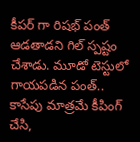కీపర్ గా రిషభ్ పంత్ ఆడతాడని గిల్ స్పష్టం చేశాడు. మూడో టెస్టులో గాయపడిన పంత్.. కాసేపు మాత్రమే కీపింగ్ చేసి,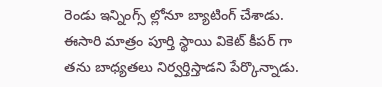రెండు ఇన్నింగ్స్ ల్లోనూ బ్యాటింగ్ చేశాడు. ఈసారి మాత్రం పూర్తి స్థాయి వికెట్ కీపర్ గా తను బాధ్యతలు నిర్వర్తిస్తాడని పేర్కొన్నాడు.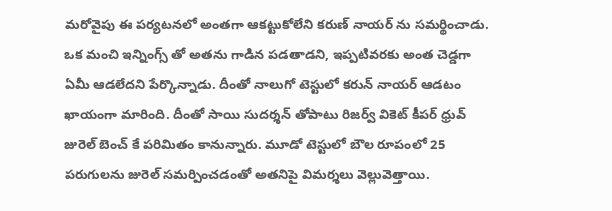మరోవైపు ఈ పర్యటనలో అంతగా ఆకట్టుకోలేని కరుణ్ నాయర్ ను సమర్థించాడు. ఒక మంచి ఇన్నింగ్స్ తో అతను గాడిన పడతాడని, ఇప్పటివరకు అంత చెడ్డగా ఏమీ ఆడలేదని పేర్కొన్నాడు. దీంతో నాలుగో టెస్టులో కరున్ నాయర్ ఆడటం ఖాయంగా మారింది. దీంతో సాయి సుదర్శన్ తోపాటు రిజర్వ్ వికెట్ కీపర్ ధ్రువ్ జురెల్ బెంచ్ కే పరిమితం కానున్నారు. మూడో టెస్టులో బౌల రూపంలో 25 పరుగులను జురెల్ సమర్పించడంతో అతనిపై విమర్శలు వెల్లువెత్తాయి.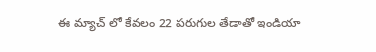ఈ మ్యాచ్ లో కేవలం 22 పరుగుల తేడాతో ఇండియా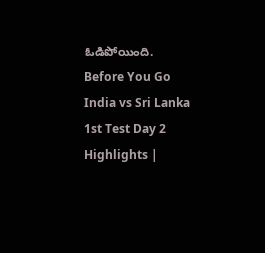ఓడిపోయింది.
Before You Go
India vs Sri Lanka 1st Test Day 2 Highlights |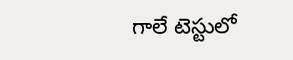గాలే టెస్టులో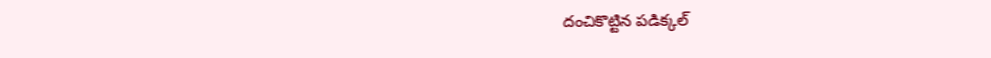దంచికొట్టిన పడిక్కల్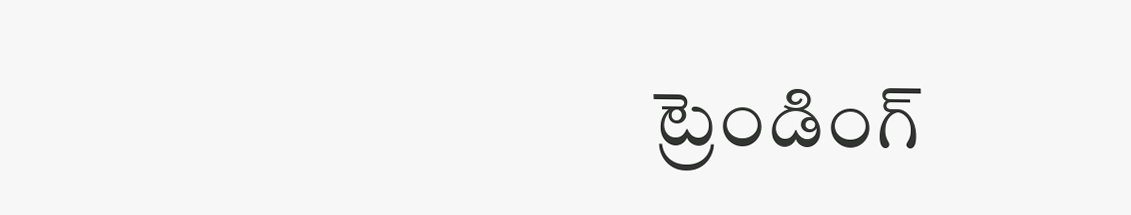ట్రెండింగ్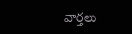వార్తలు